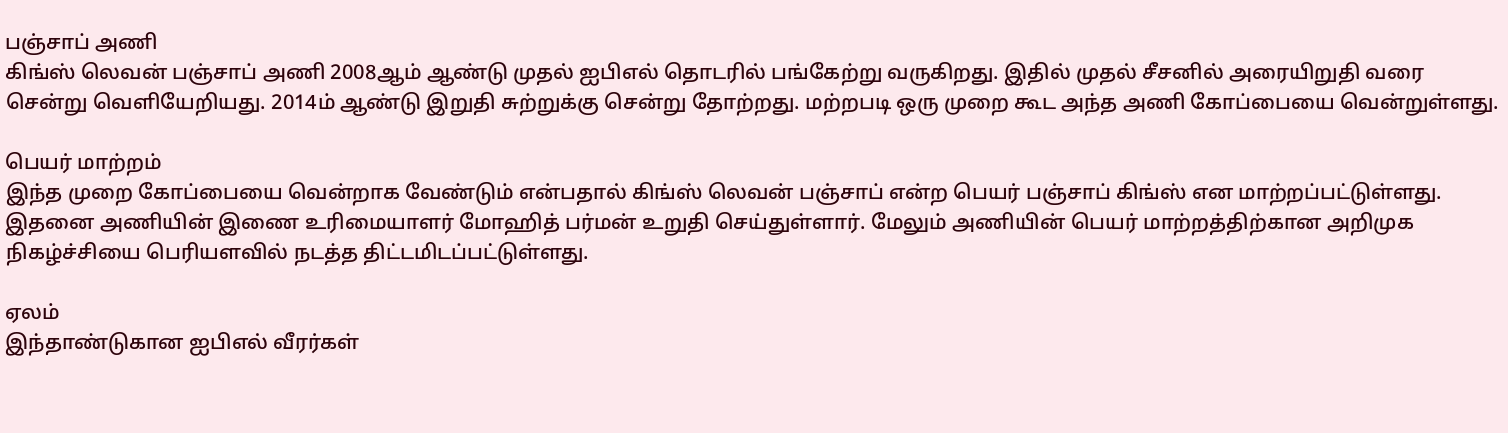பஞ்சாப் அணி
கிங்ஸ் லெவன் பஞ்சாப் அணி 2008ஆம் ஆண்டு முதல் ஐபிஎல் தொடரில் பங்கேற்று வருகிறது. இதில் முதல் சீசனில் அரையிறுதி வரை சென்று வெளியேறியது. 2014ம் ஆண்டு இறுதி சுற்றுக்கு சென்று தோற்றது. மற்றபடி ஒரு முறை கூட அந்த அணி கோப்பையை வென்றுள்ளது.

பெயர் மாற்றம்
இந்த முறை கோப்பையை வென்றாக வேண்டும் என்பதால் கிங்ஸ் லெவன் பஞ்சாப் என்ற பெயர் பஞ்சாப் கிங்ஸ் என மாற்றப்பட்டுள்ளது. இதனை அணியின் இணை உரிமையாளர் மோஹித் பர்மன் உறுதி செய்துள்ளார். மேலும் அணியின் பெயர் மாற்றத்திற்கான அறிமுக நிகழ்ச்சியை பெரியளவில் நடத்த திட்டமிடப்பட்டுள்ளது.

ஏலம்
இந்தாண்டுகான ஐபிஎல் வீரர்கள்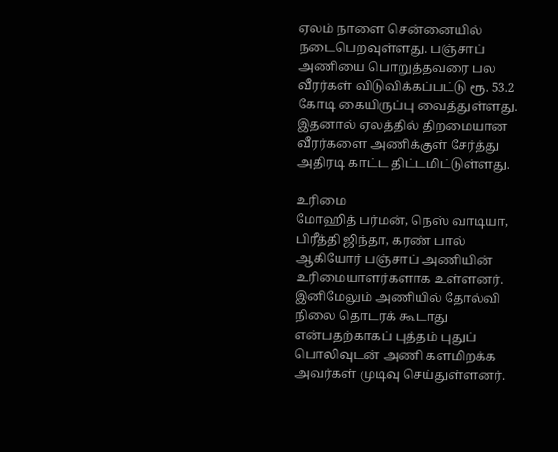ஏலம் நாளை சென்னையில் நடைபெறவுள்ளது. பஞ்சாப் அணியை பொறுத்தவரை பல வீரர்கள் விடுவிக்கப்பட்டு ரூ. 53.2 கோடி கையிருப்பு வைத்துள்ளது. இதனால் ஏலத்தில் திறமையான வீரர்களை அணிக்குள் சேர்த்து அதிரடி காட்ட திட்டமிட்டுள்ளது.

உரிமை
மோஹித் பர்மன், நெஸ் வாடியா, பிரீத்தி ஜிந்தா, கரண் பால் ஆகியோர் பஞ்சாப் அணியின் உரிமையாளர்களாக உள்ளனர். இனிமேலும் அணியில் தோல்வி நிலை தொடரக் கூடாது என்பதற்காகப் புத்தம் புதுப் பொலிவுடன் அணி களமிறக்க அவர்கள் முடிவு செய்துள்ளனர்.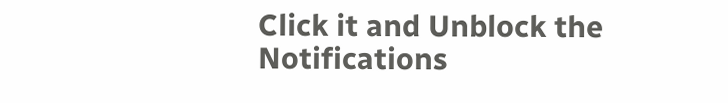Click it and Unblock the Notifications